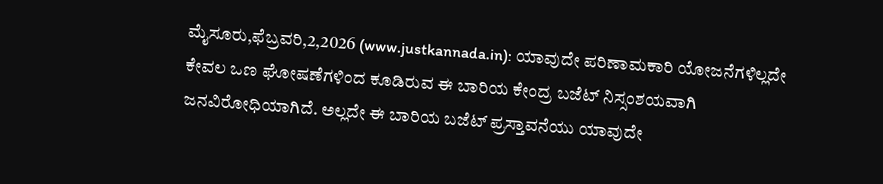ಮೈಸೂರು,ಫೆಬ್ರವರಿ,2,2026 (www.justkannada.in): ಯಾವುದೇ ಪರಿಣಾಮಕಾರಿ ಯೋಜನೆಗಳಿಲ್ಲದೇ ಕೇವಲ ಒಣ ಘೋಷಣೆಗಳಿಂದ ಕೂಡಿರುವ ಈ ಬಾರಿಯ ಕೇಂದ್ರ ಬಜೆಟ್ ನಿಸ್ಸಂಶಯವಾಗಿ ಜನವಿರೋಧಿಯಾಗಿದೆ. ಅಲ್ಲದೇ ಈ ಬಾರಿಯ ಬಜೆಟ್ ಪ್ರಸ್ತಾವನೆಯು ಯಾವುದೇ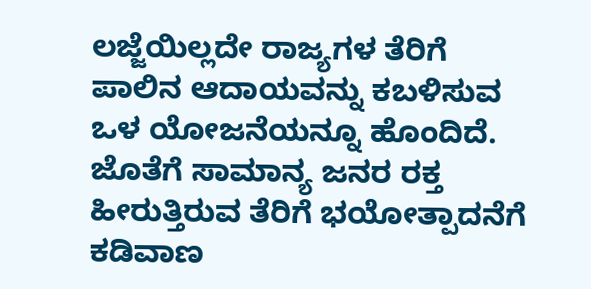ಲಜ್ಜೆಯಿಲ್ಲದೇ ರಾಜ್ಯಗಳ ತೆರಿಗೆ ಪಾಲಿನ ಆದಾಯವನ್ನು ಕಬಳಿಸುವ ಒಳ ಯೋಜನೆಯನ್ನೂ ಹೊಂದಿದೆ. ಜೊತೆಗೆ ಸಾಮಾನ್ಯ ಜನರ ರಕ್ತ ಹೀರುತ್ತಿರುವ ತೆರಿಗೆ ಭಯೋತ್ಪಾದನೆಗೆ ಕಡಿವಾಣ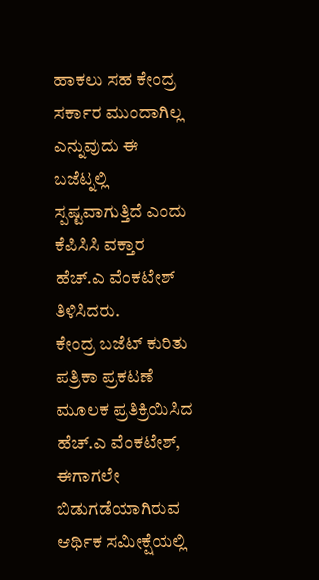ಹಾಕಲು ಸಹ ಕೇಂದ್ರ ಸರ್ಕಾರ ಮುಂದಾಗಿಲ್ಲ ಎನ್ನುವುದು ಈ ಬಜೆಟ್ನಲ್ಲಿ ಸ್ಪಷ್ಟವಾಗುತ್ತಿದೆ ಎಂದು ಕೆಪಿಸಿಸಿ ವಕ್ತಾರ ಹೆಚ್.ಎ ವೆಂಕಟೇಶ್ ತಿಳಿಸಿದರು.
ಕೇಂದ್ರ ಬಜೆಟ್ ಕುರಿತು ಪತ್ರಿಕಾ ಪ್ರಕಟಣೆ ಮೂಲಕ ಪ್ರತಿಕ್ರಿಯಿಸಿದ ಹೆಚ್.ಎ ವೆಂಕಟೇಶ್, ಈಗಾಗಲೇ ಬಿಡುಗಡೆಯಾಗಿರುವ ಆರ್ಥಿಕ ಸಮೀಕ್ಷೆಯಲ್ಲಿ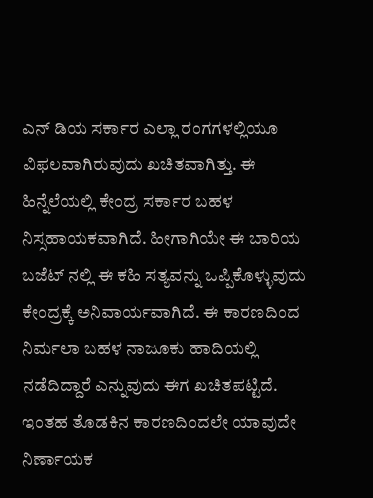ಎನ್ ಡಿಯ ಸರ್ಕಾರ ಎಲ್ಲಾ ರಂಗಗಳಲ್ಲಿಯೂ ವಿಫಲವಾಗಿರುವುದು ಖಚಿತವಾಗಿತ್ತು. ಈ ಹಿನ್ನೆಲೆಯಲ್ಲಿ ಕೇಂದ್ರ ಸರ್ಕಾರ ಬಹಳ ನಿಸ್ಸಹಾಯಕವಾಗಿದೆ. ಹೀಗಾಗಿಯೇ ಈ ಬಾರಿಯ ಬಜೆಟ್ ನಲ್ಲಿ ಈ ಕಹಿ ಸತ್ಯವನ್ನು ಒಪ್ಪಿಕೊಳ್ಳುವುದು ಕೇಂದ್ರಕ್ಕೆ ಅನಿವಾರ್ಯವಾಗಿದೆ. ಈ ಕಾರಣದಿಂದ ನಿರ್ಮಲಾ ಬಹಳ ನಾಜೂಕು ಹಾದಿಯಲ್ಲಿ ನಡೆದಿದ್ದಾರೆ ಎನ್ನುವುದು ಈಗ ಖಚಿತಪಟ್ಟಿದೆ. ಇಂತಹ ತೊಡಕಿನ ಕಾರಣದಿಂದಲೇ ಯಾವುದೇ ನಿರ್ಣಾಯಕ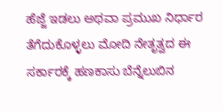ಹೆಜ್ಜೆ ಇಡಲು ಅಥವಾ ಪ್ರಮುಖ ನಿರ್ಧಾರ ತೆಗೆದುಕೊಳ್ಳಲು ಮೋದಿ ನೇತೃತ್ವದ ಈ ಸರ್ಕಾರಕ್ಕೆ ಹಣಕಾಸು ಬೆನ್ನೆಲುಬಿನ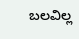ಬಲವಿಲ್ಲ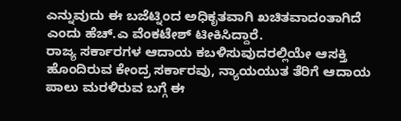ಎನ್ನುವುದು ಈ ಬಜೆಟ್ನಿಂದ ಅಧಿಕೃತವಾಗಿ ಖಚಿತವಾದಂತಾಗಿದೆ ಎಂದು ಹೆಚ್.ಎ ವೆಂಕಟೇಶ್ ಟೀಕಿಸಿದ್ದಾರೆ.
ರಾಜ್ಯ ಸರ್ಕಾರಗಳ ಆದಾಯ ಕಬಳಿಸುವುದರಲ್ಲಿಯೇ ಆಸಕ್ತಿ ಹೊಂದಿರುವ ಕೇಂದ್ರ ಸರ್ಕಾರವು, ನ್ಯಾಯಯುತ ತೆರಿಗೆ ಆದಾಯ ಪಾಲು ಮರಳಿರುವ ಬಗ್ಗೆ ಈ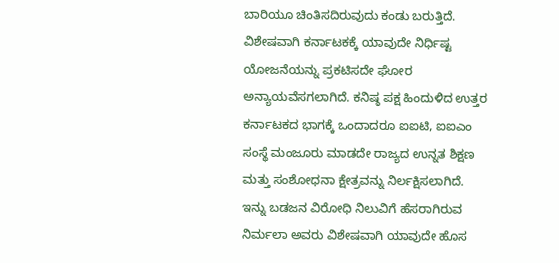ಬಾರಿಯೂ ಚಿಂತಿಸದಿರುವುದು ಕಂಡು ಬರುತ್ತಿದೆ. ವಿಶೇಷವಾಗಿ ಕರ್ನಾಟಕಕ್ಕೆ ಯಾವುದೇ ನಿರ್ಧಿಷ್ಟ ಯೋಜನೆಯನ್ನು ಪ್ರಕಟಿಸದೇ ಘೋರ ಅನ್ಯಾಯವೆಸಗಲಾಗಿದೆ. ಕನಿಷ್ಠ ಪಕ್ಷ ಹಿಂದುಳಿದ ಉತ್ತರ ಕರ್ನಾಟಕದ ಭಾಗಕ್ಕೆ ಒಂದಾದರೂ ಐಐಟಿ, ಐಐಎಂ ಸಂಸ್ಥೆ ಮಂಜೂರು ಮಾಡದೇ ರಾಜ್ಯದ ಉನ್ನತ ಶಿಕ್ಷಣ ಮತ್ತು ಸಂಶೋಧನಾ ಕ್ಷೇತ್ರವನ್ನು ನಿರ್ಲಕ್ಷಿಸಲಾಗಿದೆ.
ಇನ್ನು ಬಡಜನ ವಿರೋಧಿ ನಿಲುವಿಗೆ ಹೆಸರಾಗಿರುವ ನಿರ್ಮಲಾ ಅವರು ವಿಶೇಷವಾಗಿ ಯಾವುದೇ ಹೊಸ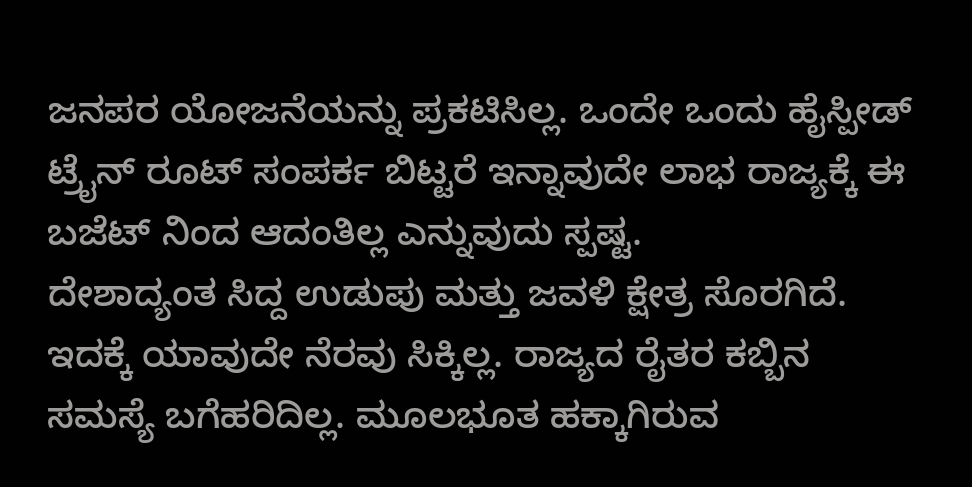ಜನಪರ ಯೋಜನೆಯನ್ನು ಪ್ರಕಟಿಸಿಲ್ಲ. ಒಂದೇ ಒಂದು ಹೈಸ್ಪೀಡ್ ಟ್ರೈನ್ ರೂಟ್ ಸಂಪರ್ಕ ಬಿಟ್ಟರೆ ಇನ್ನಾವುದೇ ಲಾಭ ರಾಜ್ಯಕ್ಕೆ ಈ ಬಜೆಟ್ ನಿಂದ ಆದಂತಿಲ್ಲ ಎನ್ನುವುದು ಸ್ಪಷ್ಟ.
ದೇಶಾದ್ಯಂತ ಸಿದ್ದ ಉಡುಪು ಮತ್ತು ಜವಳಿ ಕ್ಷೇತ್ರ ಸೊರಗಿದೆ. ಇದಕ್ಕೆ ಯಾವುದೇ ನೆರವು ಸಿಕ್ಕಿಲ್ಲ. ರಾಜ್ಯದ ರೈತರ ಕಬ್ಬಿನ ಸಮಸ್ಯೆ ಬಗೆಹರಿದಿಲ್ಲ. ಮೂಲಭೂತ ಹಕ್ಕಾಗಿರುವ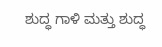ಶುದ್ಧ ಗಾಳಿ ಮತ್ತು ಶುದ್ಧ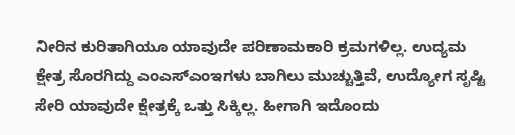ನೀರಿನ ಕುರಿತಾಗಿಯೂ ಯಾವುದೇ ಪರಿಣಾಮಕಾರಿ ಕ್ರಮಗಳಿಲ್ಲ. ಉದ್ಯಮ ಕ್ಷೇತ್ರ ಸೊರಗಿದ್ದು ಎಂಎಸ್ಎಂಇಗಳು ಬಾಗಿಲು ಮುಚ್ಚುತ್ತಿವೆ, ಉದ್ಯೋಗ ಸೃಷ್ಟಿ ಸೇರಿ ಯಾವುದೇ ಕ್ಷೇತ್ರಕ್ಕೆ ಒತ್ತು ಸಿಕ್ಕಿಲ್ಲ. ಹೀಗಾಗಿ ಇದೊಂದು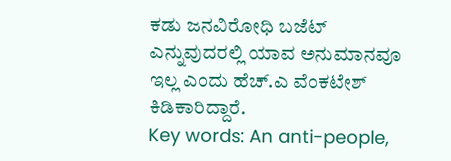ಕಡು ಜನವಿರೋಧಿ ಬಜೆಟ್ ಎನ್ನುವುದರಲ್ಲಿ ಯಾವ ಅನುಮಾನವೂ ಇಲ್ಲ ಎಂದು ಹೆಚ್.ಎ ವೆಂಕಟೇಶ್ ಕಿಡಿಕಾರಿದ್ದಾರೆ.
Key words: An anti-people,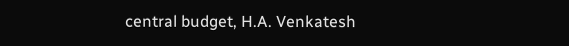central budget, H.A. Venkatesh